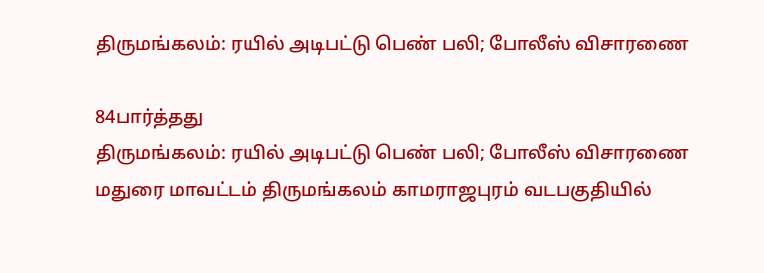திருமங்கலம்: ரயில் அடிபட்டு பெண் பலி; போலீஸ் விசாரணை

84பார்த்தது
திருமங்கலம்: ரயில் அடிபட்டு பெண் பலி; போலீஸ் விசாரணை
மதுரை மாவட்டம் திருமங்கலம் காமராஜபுரம் வடபகுதியில்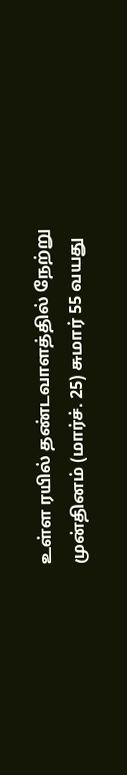உள்ள ரயில் தண்டவாளத்தில் நேற்று முன்தினம் (மார்ச். 25) சுமார் 55 வயது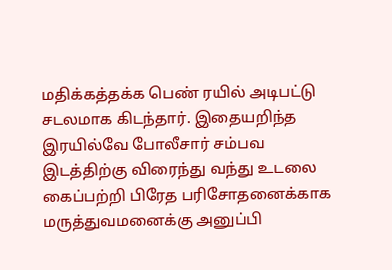மதிக்கத்தக்க பெண் ரயில் அடிபட்டு சடலமாக கிடந்தார். இதையறிந்த இரயில்வே போலீசார் சம்பவ இடத்திற்கு விரைந்து வந்து உடலை கைப்பற்றி பிரேத பரிசோதனைக்காக மருத்துவமனைக்கு அனுப்பி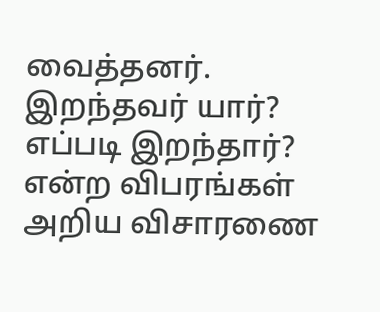வைத்தனர். இறந்தவர் யார்? எப்படி இறந்தார்? என்ற விபரங்கள் அறிய விசாரணை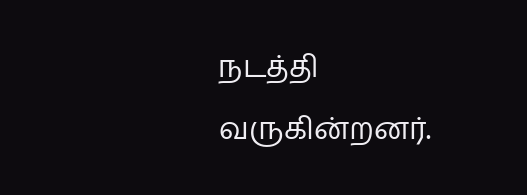நடத்தி வருகின்றனர்.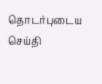தொடர்புடைய செய்தி